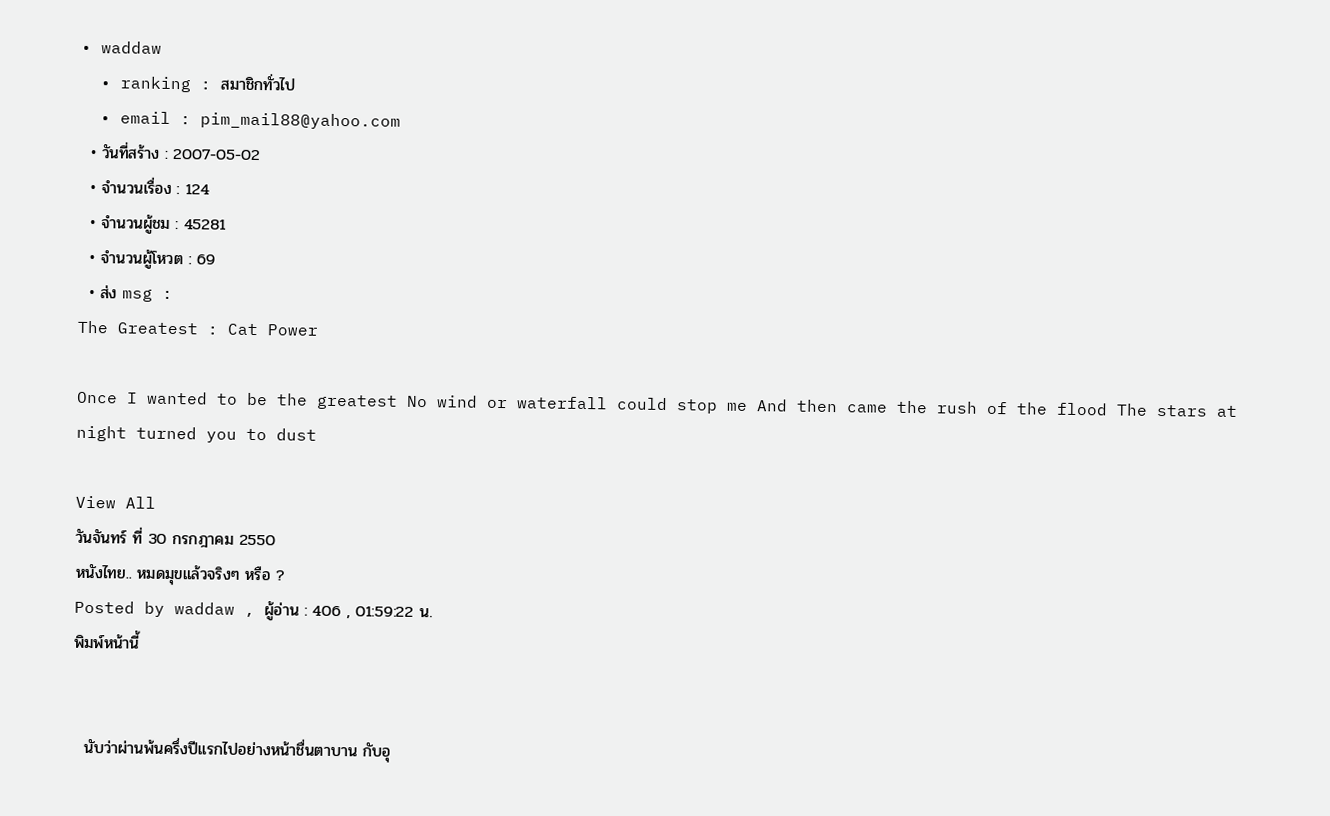• waddaw
  • ranking : สมาชิกทั่วไป
  • email : pim_mail88@yahoo.com
  • วันที่สร้าง : 2007-05-02
  • จำนวนเรื่อง : 124
  • จำนวนผู้ชม : 45281
  • จำนวนผู้โหวต : 69
  • ส่ง msg :
The Greatest : Cat Power

Once I wanted to be the greatest No wind or waterfall could stop me And then came the rush of the flood The stars at night turned you to dust

View All
วันจันทร์ ที่ 30 กรกฎาคม 2550
หนังไทย.. หมดมุขแล้วจริงๆ หรือ ?
Posted by waddaw , ผู้อ่าน : 406 , 01:59:22 น.
พิมพ์หน้านี้


  นับว่าผ่านพ้นครึ่งปีแรกไปอย่างหน้าชื่นตาบาน กับอุ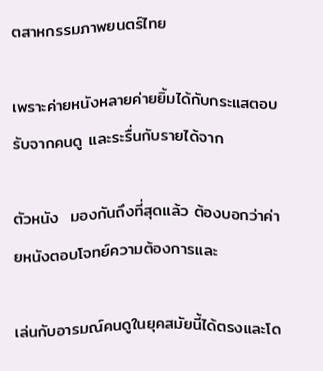ตสาหกรรมภาพยนตร์ไทย

เพราะค่ายหนังหลายค่ายยิ้มได้กับกระแสตอบรับจากคนดู และระรื่นกับรายได้จาก

ตัวหนัง  มองกันถึงที่สุดแล้ว ต้องบอกว่าค่ายหนังตอบโจทย์ความต้องการและ

เล่นกับอารมณ์คนดูในยุคสมัยนี้ได้ตรงและโด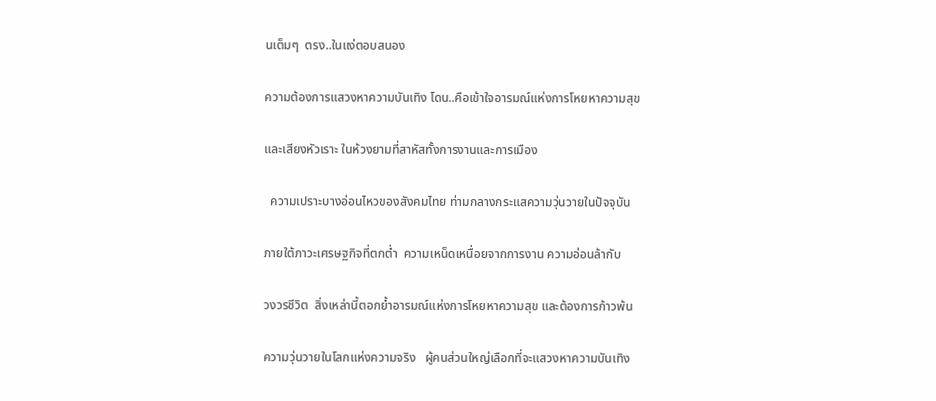นเต็มๆ  ตรง..ในแง่ตอบสนอง

ความต้องการแสวงหาความบันเทิง โดน..คือเข้าใจอารมณ์แห่งการโหยหาความสุข

และเสียงหัวเราะ ในห้วงยามที่สาหัสทั้งการงานและการเมือง

  ความเปราะบางอ่อนไหวของสังคมไทย ท่ามกลางกระแสความวุ่นวายในปัจจุบัน

ภายใต้ภาวะเศรษฐกิจที่ตกต่ำ  ความเหน็ดเหนื่อยจากการงาน ความอ่อนล้ากับ

วงวรชีวิต  สิ่งเหล่านี้ตอกย้ำอารมณ์แห่งการโหยหาความสุข และต้องการก้าวพ้น

ความวุ่นวายในโลกแห่งความจริง   ผู้คนส่วนใหญ่เลือกที่จะแสวงหาความบันเทิง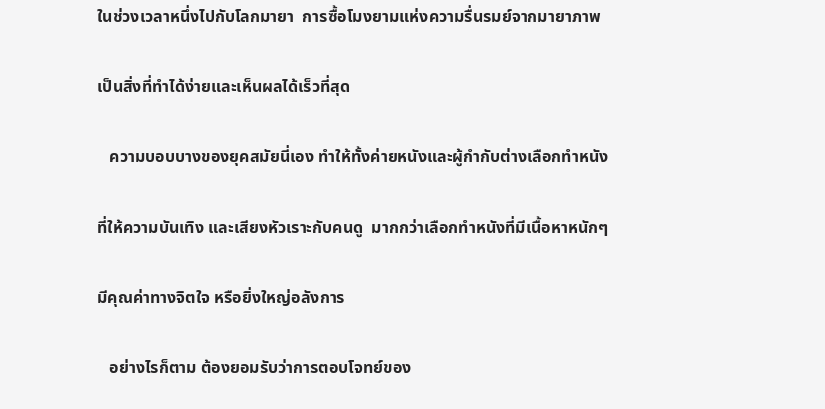ในช่วงเวลาหนึ่งไปกับโลกมายา  การซื้อโมงยามแห่งความรื่นรมย์จากมายาภาพ

เป็นสิ่งที่ทำได้ง่ายและเห็นผลได้เร็วที่สุด

   ความบอบบางของยุคสมัยนี่เอง ทำให้ทั้งค่ายหนังและผู้กำกับต่างเลือกทำหนัง

ที่ให้ความบันเทิง และเสียงหัวเราะกับคนดู  มากกว่าเลือกทำหนังที่มีเนื้อหาหนักๆ

มีคุณค่าทางจิตใจ หรือยิ่งใหญ่อลังการ

   อย่างไรก็ตาม ต้องยอมรับว่าการตอบโจทย์ของ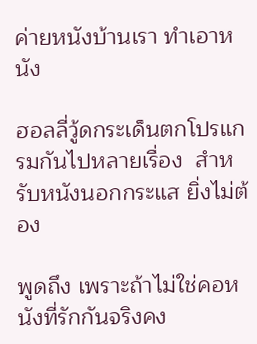ค่ายหนังบ้านเรา ทำเอาหนัง

ฮอลลี่วู้ดกระเด็นตกโปรแกรมกันไปหลายเรื่อง  สำหรับหนังนอกกระแส ยิ่งไม่ต้อง

พูดถึง เพราะถ้าไม่ใช่คอหนังที่รักกันจริงคง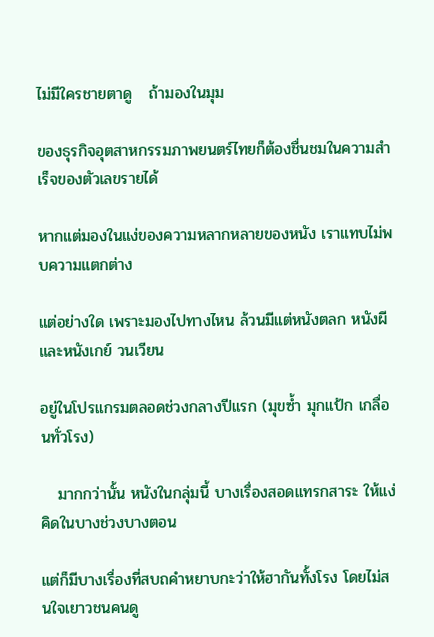ไม่มีใครชายตาดู   ถ้ามองในมุม

ของธุรกิจอุตสาหกรรมภาพยนตร์ไทยก็ต้องชื่นชมในความสำเร็จของตัวเลขรายได้

หากแต่มองในแง่ของความหลากหลายของหนัง เราแทบไม่พบความแตกต่าง

แต่อย่างใด เพราะมองไปทางไหน ล้วนมีแต่หนังตลก หนังผี และหนังเกย์ วนเวียน

อยู่ในโปรแกรมตลอดช่วงกลางปีแรก (มุขซ้ำ มุกแป้ก เกลื่อนทั่วโรง)

   มากกว่านั้น หนังในกลุ่มนี้ บางเรื่องสอดแทรกสาระ ให้แง่คิดในบางช่วงบางตอน

แต่ก็มีบางเรื่องที่สบถคำหยาบกะว่าให้ฮากันทั้งโรง โดยไม่สนใจเยาวชนคนดู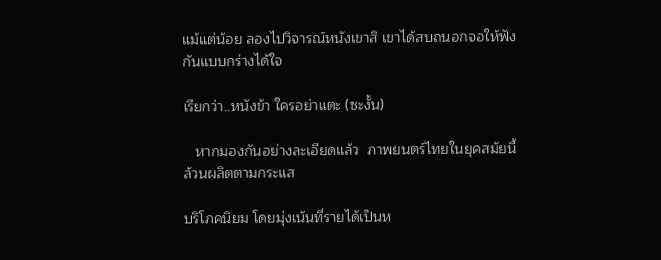แม้แต่น้อย ลองไปวิจารณ์หนังเขาสิ เขาได้สบถนอกจอให้ฟังกันแบบกร่างได้ใจ

เรียกว่า..หนังข้า ใครอย่าแตะ (ซะงั้น)

   หากมองกันอย่างละเอียดแล้ว  ภาพยนตร์ไทยในยุคสมัยนี้ล้วนผลิตตามกระแส

บริโภคนิยม โดยมุ่งเน้นที่รายได้เป็นห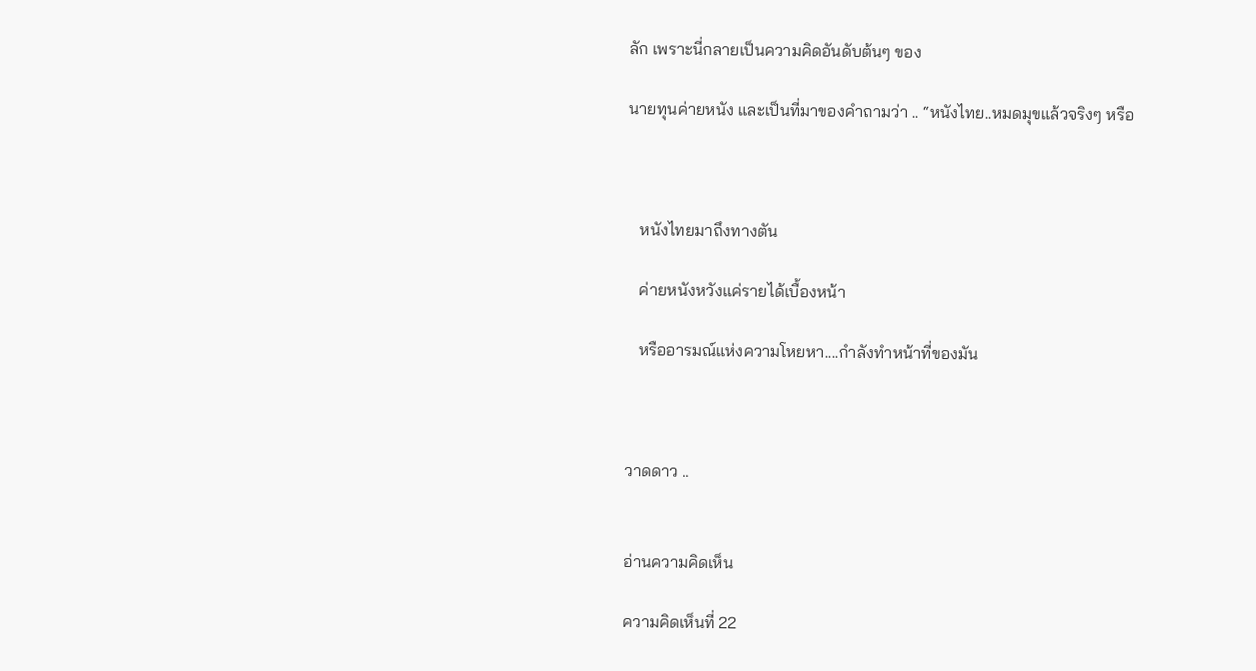ลัก เพราะนี่กลายเป็นความคิดอันดับต้นๆ ของ

นายทุนค่ายหนัง และเป็นที่มาของคำถามว่า .. “หนังไทย..หมดมุขแล้วจริงๆ หรือ



   หนังไทยมาถึงทางตัน

   ค่ายหนังหวังแค่รายได้เบื้องหน้า

   หรืออารมณ์แห่งความโหยหา....กำลังทำหน้าที่ของมัน



วาดดาว ..


อ่านความคิดเห็น

ความคิดเห็นที่ 22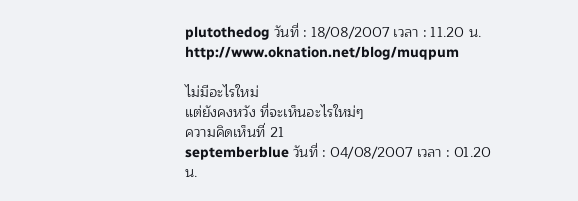plutothedog วันที่ : 18/08/2007 เวลา : 11.20 น.
http://www.oknation.net/blog/muqpum

ไม่มีอะไรใหม่
แต่ยังคงหวัง ที่จะเห็นอะไรใหม่ๆ
ความคิดเห็นที่ 21
septemberblue วันที่ : 04/08/2007 เวลา : 01.20 น.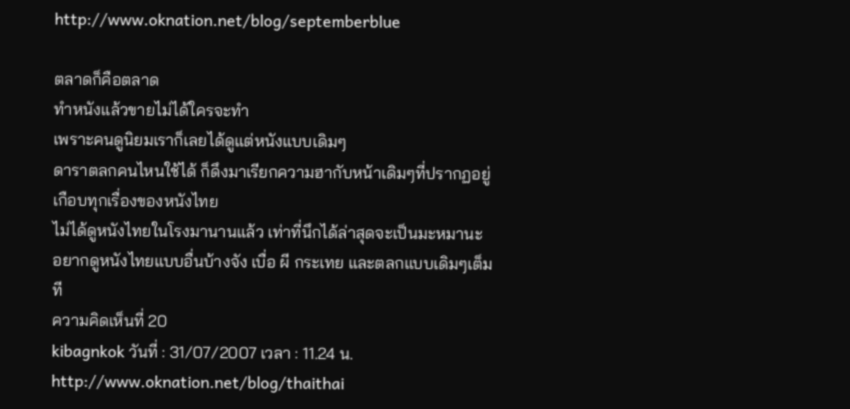http://www.oknation.net/blog/septemberblue

ตลาดก็คือตลาด
ทำหนังแล้วขายไม่ได้ใครจะทำ
เพราะคนดูนิยมเราก็เลยได้ดูแต่หนังแบบเดิมๆ
ดาราตลกคนไหนใช้ได้ ก็ดึงมาเรียกความฮากับหน้าเดิมๆที่ปรากฏอยู่เกือบทุกเรื่องของหนังไทย
ไม่ได้ดูหนังไทยในโรงมานานแล้ว เท่าที่นึกได้ล่าสุดจะเป็นมะหมานะ
อยากดูหนังไทยแบบอื่นบ้างจัง เบื่อ ผี กระเทย และตลกแบบเดิมๆเต็มที
ความคิดเห็นที่ 20
kibagnkok วันที่ : 31/07/2007 เวลา : 11.24 น.
http://www.oknation.net/blog/thaithai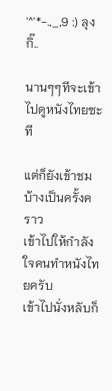'^'*-.,_,9 :) ลุงกิ๊..

นานๆๆทีจะเข้าไปดูหนังไทยซะที

แต่ก็ยังเข้าชมบ้างเป็นครั้งคราว
เข้าไปให้กำลังใจคนทำหนังไทยครับ
เข้าไปนั่งหลับก็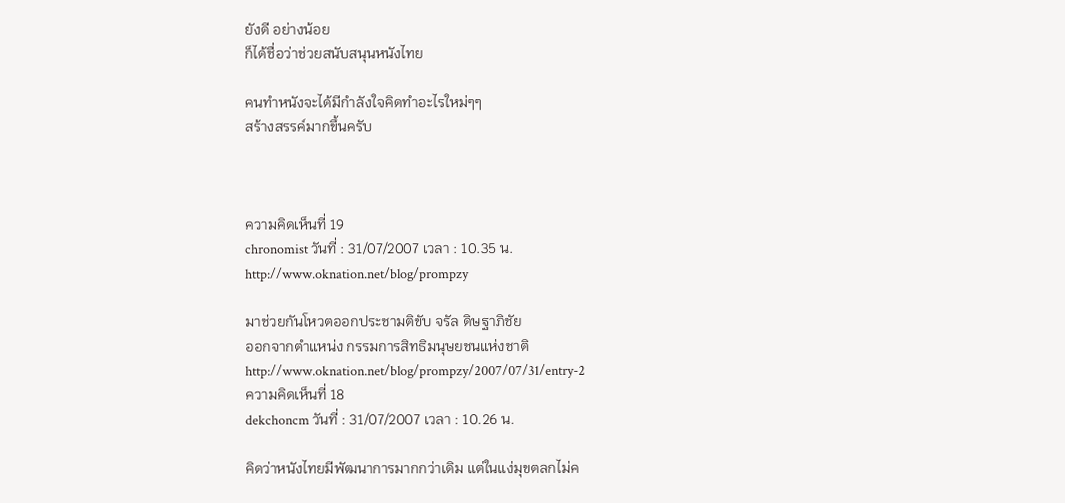ยังดี อย่างน้อย
ก็ได้ชื่อว่าช่วยสนับสนุนหนังไทย

คนทำหนังจะได้มีกำลังใจคิดทำอะไรใหม่ๆๆ
สร้างสรรค์มากขึ้นครับ



ความคิดเห็นที่ 19
chronomist วันที่ : 31/07/2007 เวลา : 10.35 น.
http://www.oknation.net/blog/prompzy

มาช่วยกันโหวตออกประชามติขับ จรัล ดิษฐาภิชัย
ออกจากตำแหน่ง กรรมการสิทธิมนุษยชนแห่งชาติ
http://www.oknation.net/blog/prompzy/2007/07/31/entry-2
ความคิดเห็นที่ 18
dekchoncm วันที่ : 31/07/2007 เวลา : 10.26 น.

คิดว่าหนังไทยมีพัฒนาการมากกว่าเดิม แต่ในแง่มุขตลกไม่ค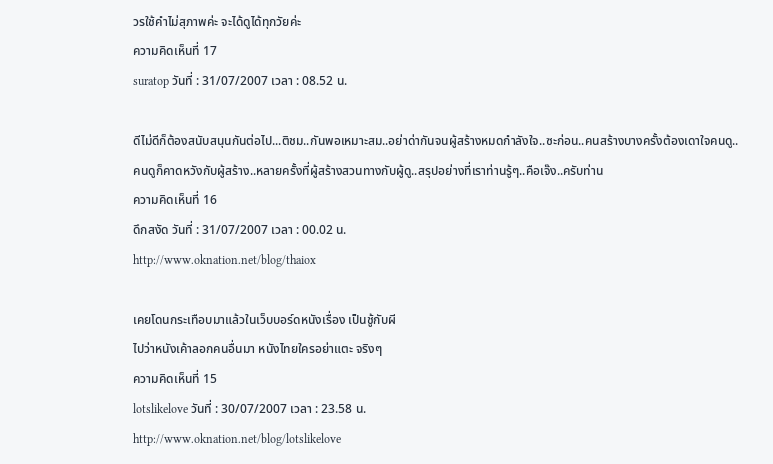วรใช้คำไม่สุภาพค่ะ จะได้ดูได้ทุกวัยค่ะ
ความคิดเห็นที่ 17
suratop วันที่ : 31/07/2007 เวลา : 08.52 น.

ดีไม่ดีก็ต้องสนับสนุนกันต่อไป...ติชม..กันพอเหมาะสม..อย่าด่ากันจนผู้สร้างหมดกำลังใจ..ซะก่อน..คนสร้างบางครั้งต้องเดาใจคนดู..คนดูก็คาดหวังกับผู้สร้าง..หลายครั้งที่ผู้สร้างสวนทางกับผู้ดู..สรุปอย่างที่เราท่านรู้ๆ..คือเจ๊ง..ครับท่าน
ความคิดเห็นที่ 16
ดึกสงัด วันที่ : 31/07/2007 เวลา : 00.02 น.
http://www.oknation.net/blog/thaiox

เคยโดนกระเทือบมาแล้วในเว็บบอร์ดหนังเรื่อง เป็นชู้กับผี
ไปว่าหนังเค้าลอกคนอื่นมา หนังไทยใครอย่าแตะ จริงๆ
ความคิดเห็นที่ 15
lotslikelove วันที่ : 30/07/2007 เวลา : 23.58 น.
http://www.oknation.net/blog/lotslikelove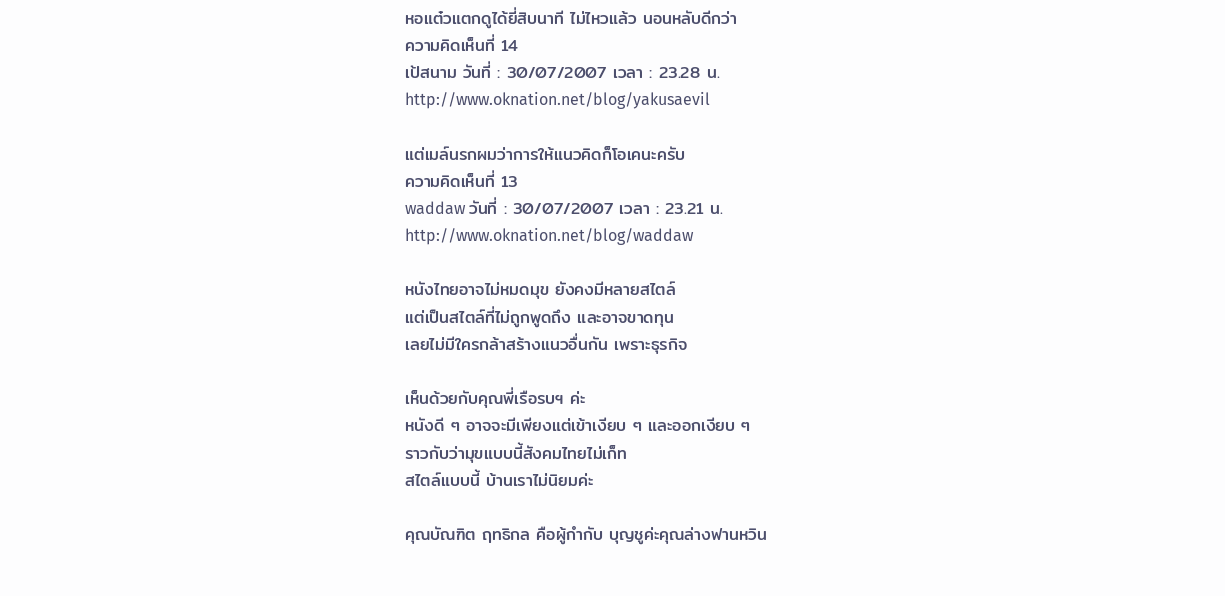หอแต๋วแตกดูได้ยี่สิบนาที ไม่ไหวแล้ว นอนหลับดีกว่า
ความคิดเห็นที่ 14
เป้สนาม วันที่ : 30/07/2007 เวลา : 23.28 น.
http://www.oknation.net/blog/yakusaevil

แต่เมล์นรกผมว่าการให้แนวคิดก็โอเคนะครับ
ความคิดเห็นที่ 13
waddaw วันที่ : 30/07/2007 เวลา : 23.21 น.
http://www.oknation.net/blog/waddaw

หนังไทยอาจไม่หมดมุข ยังคงมีหลายสไตล์
แต่เป็นสไตล์ที่ไม่ถูกพูดถึง และอาจขาดทุน
เลยไม่มีใครกล้าสร้างแนวอื่นกัน เพราะธุรกิจ

เห็นด้วยกับคุณพี่เรือรบฯ ค่ะ
หนังดี ๆ อาจจะมีเพียงแต่เข้าเงียบ ๆ และออกเงียบ ๆ
ราวกับว่ามุขแบบนี้สังคมไทยไม่เก็ท
สไตล์แบบนี้ บ้านเราไม่นิยมค่ะ

คุณบัณฑิต ฤทธิกล คือผู้กำกับ บุญชูค่ะคุณล่างฟานหวิน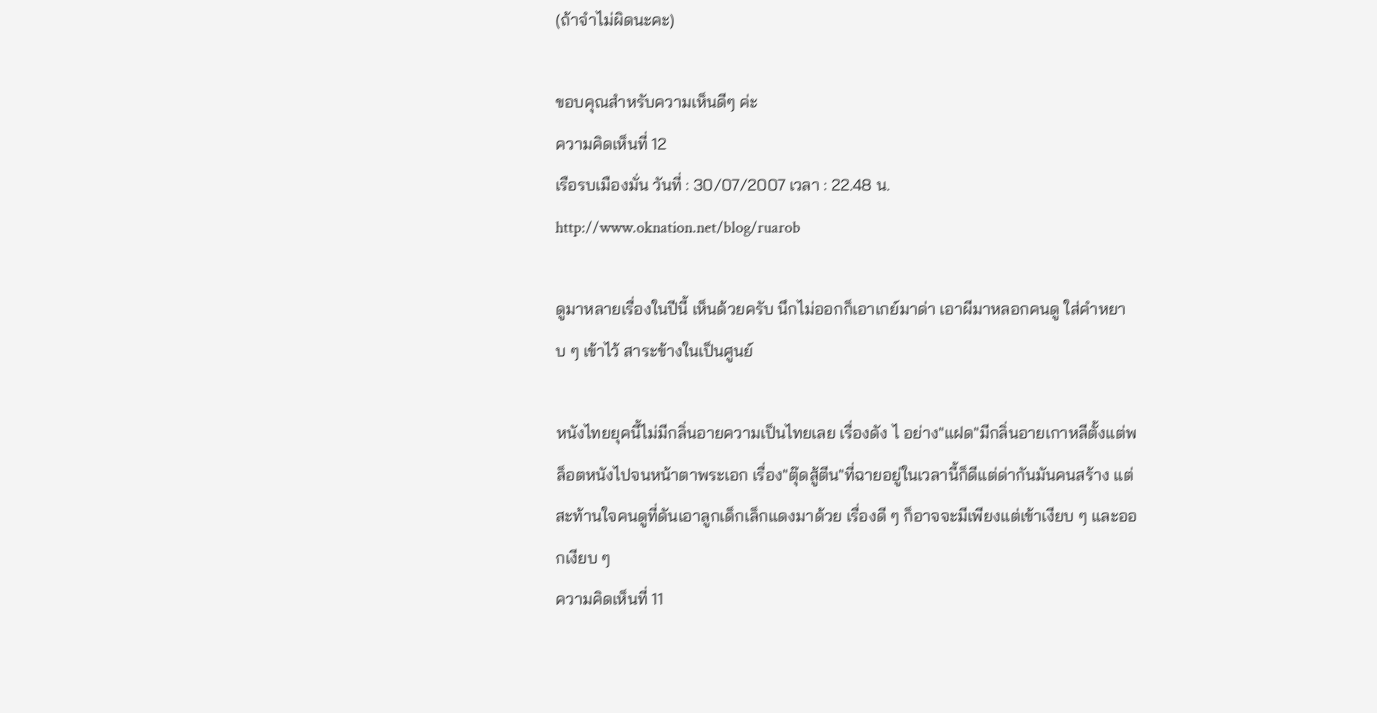(ถ้าจำไม่ผิดนะคะ)

ขอบคุณสำหรับความเห็นดีๆ ค่ะ
ความคิดเห็นที่ 12
เรือรบเมืองมั่น วันที่ : 30/07/2007 เวลา : 22.48 น.
http://www.oknation.net/blog/ruarob

ดูมาหลายเรื่องในปีนี้ เห็นด้วยครับ นึกไม่ออกก็เอาเกย์มาด่า เอาผีมาหลอกคนดู ใส่คำหยาบ ๆ เข้าไว้ สาระข้างในเป็นศูนย์

หนังไทยยุคนี้ไม่มีกลิ่นอายความเป็นไทยเลย เรื่องดัง ไ อย่าง"แฝด"มีกลิ่นอายเกาหลีตั้งแต่พล็อตหนังไปจนหน้าตาพระเอก เรื่อง"ตุ๊ดสู้ตีน"ที่ฉายอยู่ในเวลานี้ก็ดีแต่ด่ากันมันคนสร้าง แต่สะท้านใจคนดูที่ดันเอาลูกเด็กเล็กแดงมาด้วย เรื่องดี ๆ ก็อาจจะมีเพียงแต่เข้าเงียบ ๆ และออกเงียบ ๆ
ความคิดเห็นที่ 11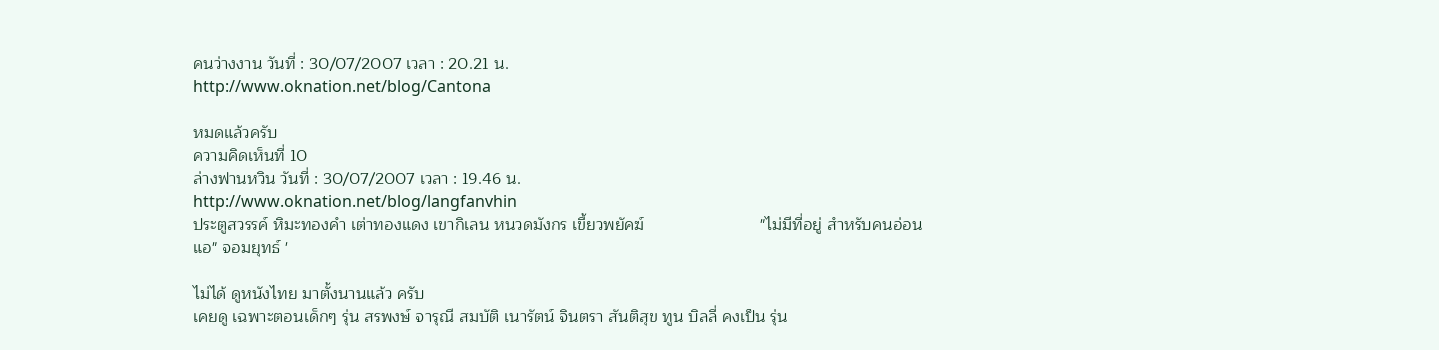คนว่างงาน วันที่ : 30/07/2007 เวลา : 20.21 น.
http://www.oknation.net/blog/Cantona

หมดแล้วครับ
ความคิดเห็นที่ 10
ล่างฟานหวิน วันที่ : 30/07/2007 เวลา : 19.46 น.
http://www.oknation.net/blog/langfanvhin
ประตูสวรรค์ หิมะทองคำ เต่าทองแดง เขากิเลน หนวดมังกร เขี้ยวพยัคฆ์                         "ไม่มีที่อยู่ สำหรับคนอ่อนแอ" จอมยุทธ์ '

ไม่ได้ ดูหนังไทย มาตั้งนานแล้ว ครับ
เคยดู เฉพาะตอนเด็กๆ รุ่น สรพงษ์ จารุณี สมบัติ เนารัตน์ จินตรา สันติสุข ทูน บิลลี่ คงเป็น รุ่น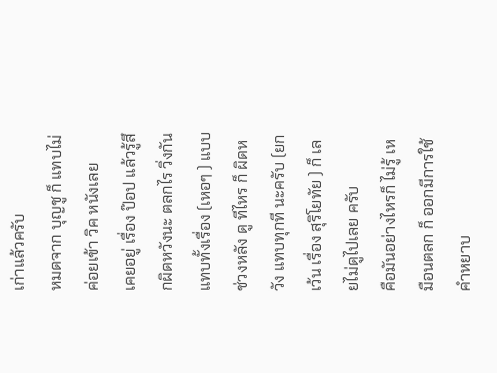เก่าแล้วครับ
หมดจาก บุญชู ก็ แทบไม่ค่อยเข้า วิค หนังเลย
เคยอยู่ เรื่อง ป๊อป แล้วรู้สึกผิดหวังนะ ตลกไร วิ่งกันแทบทั้งเรื่อง (เหอๆ ) แบบ ช่วงหลัง ดู ทีไหร ก็ ผิดหวัง แทบทุกที นะครับ (ยกเว้น เรื่อง สุริโยทัย ) ก็ เลยไม่ดูไปเลย ครับ
คือมันอย่างไหรก็ ไม่รู้ เหมือนตลก ก็ ออกมีการใช้คำหยาบ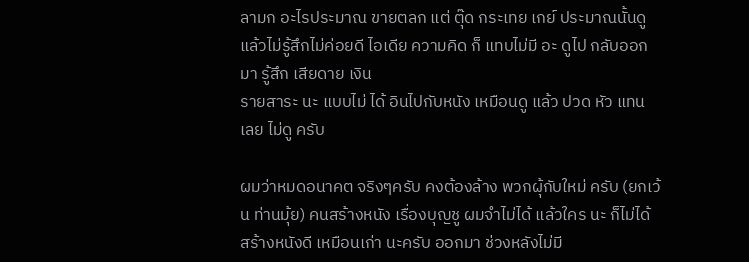ลามก อะไรประมาณ ขายตลก แต่ ตุ๊ด กระเทย เกย์ ประมาณนั้นดู แล้วไม่รู้สึกไม่ค่อยดี ไอเดีย ความคิด ก็ แทบไม่มี อะ ดูไป กลับออกมา รู้สึก เสียดาย เงิน
รายสาระ นะ แบบไม่ ได้ อินไปกับหนัง เหมือนดู แล้ว ปวด หัว แทน เลย ไม่ดู ครับ

ผมว่าหมดอนาคต จริงๆครับ คงต้องล้าง พวกผุ้กับใหม่ ครับ (ยกเว้น ท่านมุ้ย) คนสร้างหนัง เรื่องบุญชู ผมจำไม่ได้ แล้วใคร นะ ก็ไม่ได้ สร้างหนังดี เหมือนเก่า นะครับ ออกมา ช่วงหลังไม่มี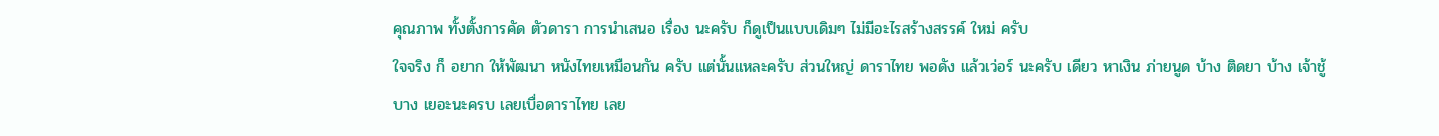คุณภาพ ทั้งตั้งการคัด ตัวดารา การนำเสนอ เรื่อง นะครับ ก็ดูเป็นแบบเดิมๆ ไม่มีอะไรสร้างสรรค์ ใหม่ ครับ
ใจจริง ก็ อยาก ให้พัฒนา หนังไทยเหมือนกัน ครับ แต่นั้นแหละครับ ส่วนใหญ่ ดาราไทย พอดัง แล้วเว่อร์ นะครับ เดียว หาเงิน ภ่ายนูด บ้าง ติดยา บ้าง เจ้าชู้ บาง เยอะนะครบ เลยเบื่อดาราไทย เลย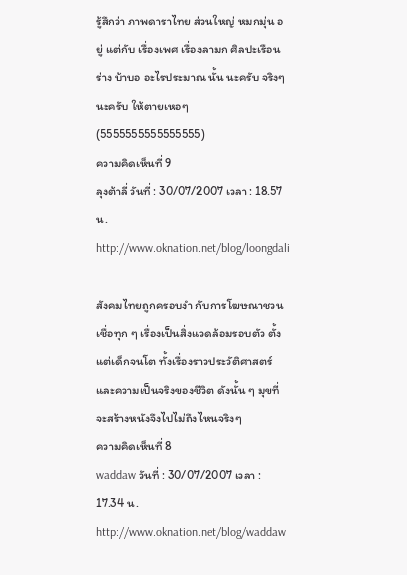รู้สึกว่า ภาพดาราไทย ส่วนใหญ่ หมกมุ่น อยู่ แต่กับ เรื่องเพศ เรื่องลามก ศิลปะเรือนร่าง บ้าบอ อะไรประมาณ นั้น นะครับ จริงๆ นะครับ ให้ตายเหอๆ (5555555555555555)
ความคิดเห็นที่ 9
ลุงต้าลี่ วันที่ : 30/07/2007 เวลา : 18.57 น.
http://www.oknation.net/blog/loongdali

สังคมไทยถูกครอบงำ กับการโฆษณาชวนเชื่อทุก ๆ เรื่องเป็นสิ่งแวดล้อมรอบตัว ตั้งแต่เด็กจนโต ทั้งเรื่องราวประวัติศาสตร์ และความเป็นจริงของชีวิต ดังนั้น ๆ มุขที่จะสร้างหนังจึงไปไม่ถึงไหนจริงๆ
ความคิดเห็นที่ 8
waddaw วันที่ : 30/07/2007 เวลา : 17.34 น.
http://www.oknation.net/blog/waddaw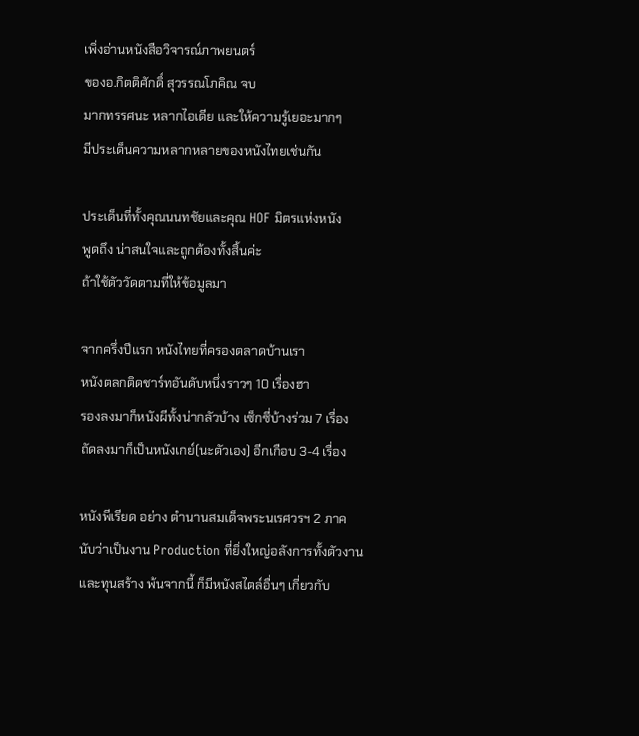เพิ่งอ่านหนังสือวิจารณ์ภาพยนตร์
ของอ.กิตติศักดิ์ สุวรรณโภคิณ จบ
มากทรรศนะ หลากไอเดีย และให้ความรู้เยอะมากๆ
มีประเด็นความหลากหลายของหนังไทยเช่นกัน

ประเด็นที่ทั้งคุณนนทชัยและคุณ HOF มิตรแห่งหนัง
พูดถึง น่าสนใจและถูกต้องทั้งสิ้นค่ะ
ถ้าใช้ตัววัดตามที่ให้ข้อมูลมา

จากครึ่งปีแรก หนังไทยที่ครองตลาดบ้านเรา
หนังตลกติดชาร์ทอันดับหนึ่งราวๆ 10 เรื่องฮา
รองลงมาก็หนังผีทั้งน่ากลัวบ้าง เซ็กซี่บ้างร่วม 7 เรื่อง
ถัดลงมาก็เป็นหนังเกย์(นะตัวเอง) อีกเกือบ 3-4 เรื่อง

หนังพีเรียด อย่าง ตำนานสมเด็จพระนเรศวรฯ 2 ภาค
นับว่าเป็นงาน Production ที่ยิ่งใหญ่อลังการทั้งตัวงาน
และทุนสร้าง พ้นจากนี้ ก็มีหนังสไตล์อื่นๆ เกี่ยวกับ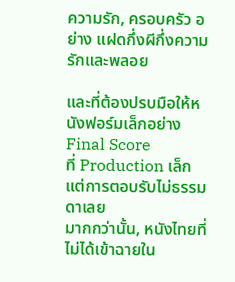ความรัก, ครอบครัว อย่าง แฝดกึ่งผีกึ่งความรักและพลอย

และที่ต้องปรบมือให้หนังฟอร์มเล็กอย่าง Final Score
ที่ Production เล็ก แต่การตอบรับไม่ธรรมดาเลย
มากกว่านั้น, หนังไทยที่ไม่ได้เข้าฉายใน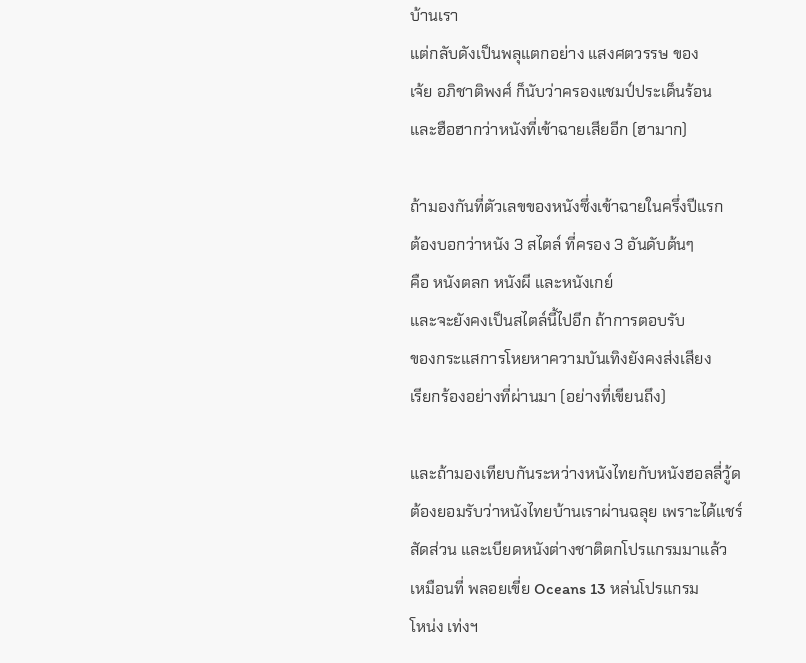บ้านเรา
แต่กลับดังเป็นพลุแตกอย่าง แสงศตวรรษ ของ
เจ้ย อภิชาติพงศ์ ก็นับว่าครองแชมป์ประเด็นร้อน
และฮือฮากว่าหนังที่เข้าฉายเสียอีก (ฮามาก)

ถ้ามองกันที่ตัวเลขของหนังซึ่งเข้าฉายในครึ่งปีแรก
ต้องบอกว่าหนัง 3 สไตล์ ที่ครอง 3 อันดับต้นๆ
คือ หนังตลก หนังผี และหนังเกย์
และจะยังคงเป็นสไตล์นี้ไปอีก ถ้าการตอบรับ
ของกระแสการโหยหาความบันเทิงยังคงส่งเสียง
เรียกร้องอย่างที่ผ่านมา (อย่างที่เขียนถึง)

และถ้ามองเทียบกันระหว่างหนังไทยกับหนังฮอลลี่วู้ด
ต้องยอมรับว่าหนังไทยบ้านเราผ่านฉลุย เพราะได้แชร์
สัดส่วน และเบียดหนังต่างชาติตกโปรแกรมมาแล้ว
เหมือนที่ พลอยเขี่ย Oceans 13 หล่นโปรแกรม
โหน่ง เท่งฯ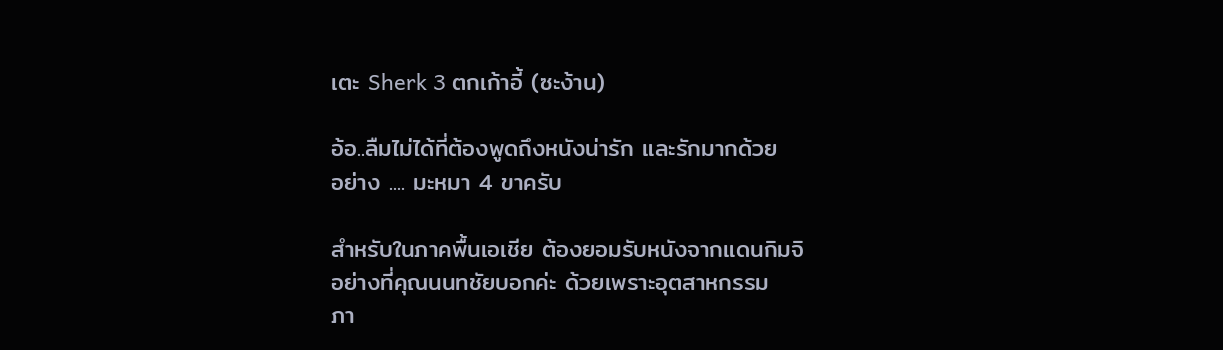เตะ Sherk 3 ตกเก้าอี้ (ซะง้าน)

อ้อ..ลืมไม่ได้ที่ต้องพูดถึงหนังน่ารัก และรักมากด้วย
อย่าง .... มะหมา 4 ขาครับ

สำหรับในภาคพื้นเอเชีย ต้องยอมรับหนังจากแดนกิมจิ
อย่างที่คุณนนทชัยบอกค่ะ ด้วยเพราะอุตสาหกรรม
ภา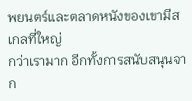พยนตร์และตลาดหนังของเขามีสเกลที่ใหญ่
กว่าเรามาก อีกทั้งการสนับสนุนจาก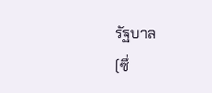รัฐบาล
(ซึ่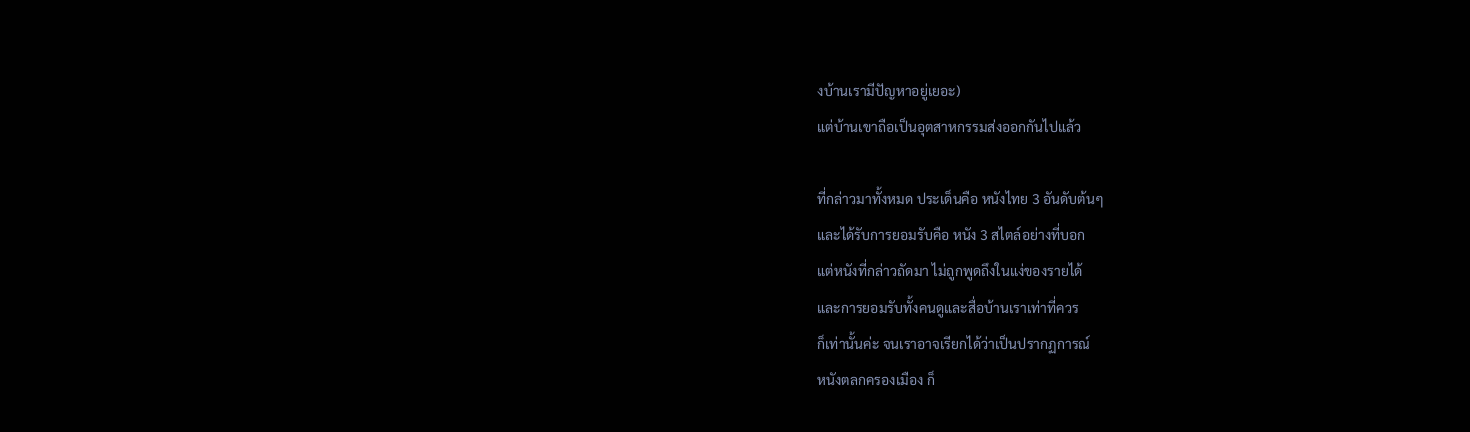งบ้านเรามีปัญหาอยู่เยอะ)
แต่บ้านเขาถือเป็นอุตสาหกรรมส่งออกกันไปแล้ว

ที่กล่าวมาทั้งหมด ประเด็นคือ หนังไทย 3 อันดับต้นๆ
และได้รับการยอมรับคือ หนัง 3 สไตล์อย่างที่บอก
แต่หนังที่กล่าวถัดมา ไม่ถูกพูดถึงในแง่ของรายได้
และการยอมรับทั้งคนดูและสื่อบ้านเราเท่าที่ควร
ก็เท่านั้นค่ะ จนเราอาจเรียกได้ว่าเป็นปรากฏการณ์
หนังตลกครองเมือง ก็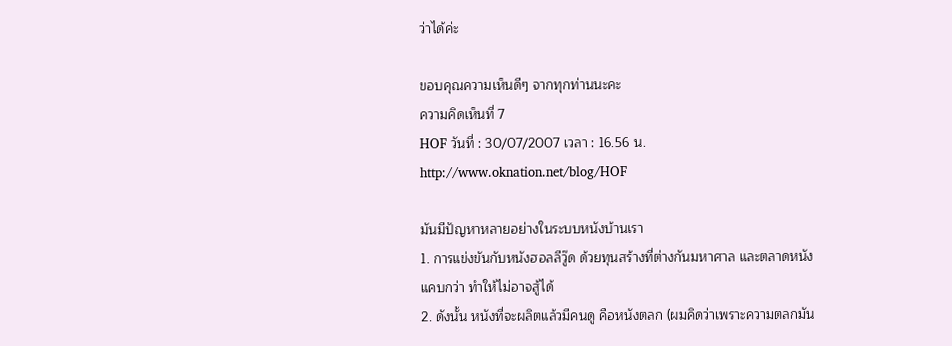ว่าได้ค่ะ

ขอบคุณความเห็นดีๆ จากทุกท่านนะคะ
ความคิดเห็นที่ 7
HOF วันที่ : 30/07/2007 เวลา : 16.56 น.
http://www.oknation.net/blog/HOF

มันมีปัญหาหลายอย่างในระบบหนังบ้านเรา
1. การแข่งขันกับหนังฮอลลีวู๊ด ด้วยทุนสร้างที่ต่างกันมหาศาล และตลาดหนังแคบกว่า ทำให้ไม่อาจสู้ได้
2. ดังนั้น หนังที่จะผลิตแล้วมีคนดู คือหนังตลก (ผมคิดว่าเพราะความตลกมัน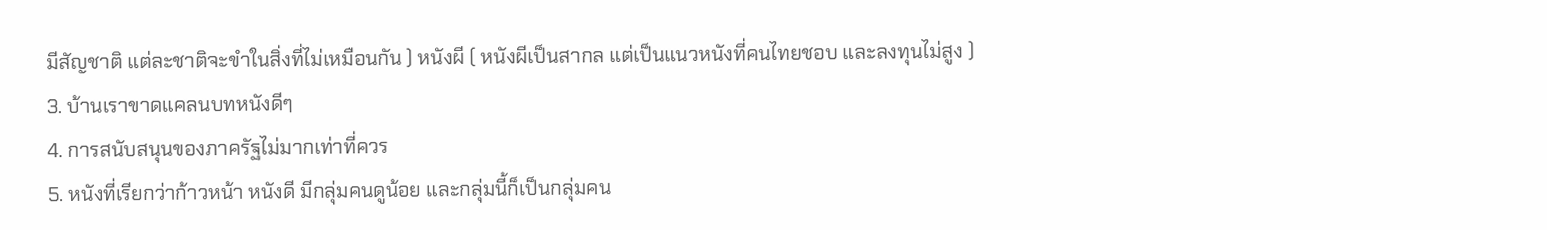มีสัญชาติ แต่ละชาติจะขำในสิ่งที่ไม่เหมือนกัน ) หนังผี ( หนังผีเป็นสากล แต่เป็นแนวหนังที่คนไทยชอบ และลงทุนไม่สูง )
3. บ้านเราขาดแคลนบทหนังดีๆ
4. การสนับสนุนของภาครัฐไม่มากเท่าที่ควร
5. หนังที่เรียกว่าก้าวหน้า หนังดี มีกลุ่มคนดูน้อย และกลุ่มนี้ก็เป็นกลุ่มคน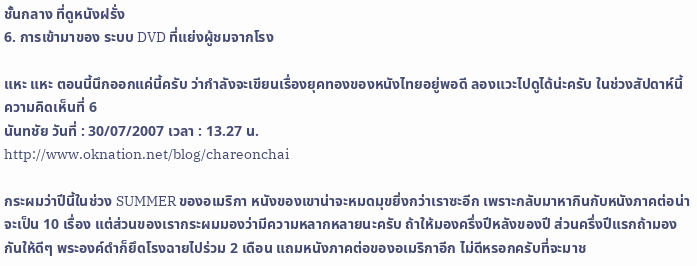ชั้นกลาง ที่ดูหนังฝรั่ง
6. การเข้ามาของ ระบบ DVD ที่แย่งผู้ชมจากโรง

แหะ แหะ ตอนนี้นึกออกแค่นี้ครับ ว่ากำลังจะเขียนเรื่องยุคทองของหนังไทยอยู่พอดี ลองแวะไปดูได้น่ะครับ ในช่วงสัปดาห์นี้
ความคิดเห็นที่ 6
นันทชัย วันที่ : 30/07/2007 เวลา : 13.27 น.
http://www.oknation.net/blog/chareonchai

กระผมว่าปีนี้ในช่วง SUMMER ของอเมริกา หนังของเขาน่าจะหมดมุขยิ่งกว่าเราซะอีก เพราะกลับมาหากินกับหนังภาคต่อน่าจะเป็น 10 เรื่อง แต่ส่วนของเรากระผมมองว่ามีความหลากหลายนะครับ ถ้าให้มองครึ่งปีหลังของปี ส่วนครึ่งปีแรกถ้ามองกันให้ดีๆ พระองค์ดำก็ยึดโรงฉายไปร่วม 2 เดือน แถมหนังภาคต่อของอเมริกาอีก ไม่ดีหรอกครับที่จะมาช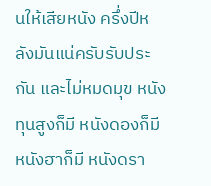นให้เสียหนัง ครึ่งปีหลังมันแน่ครับรับประกัน และไม่หมดมุข หนังทุนสูงก็มี หนังดองก็มี หนังฮาก็มี หนังดรา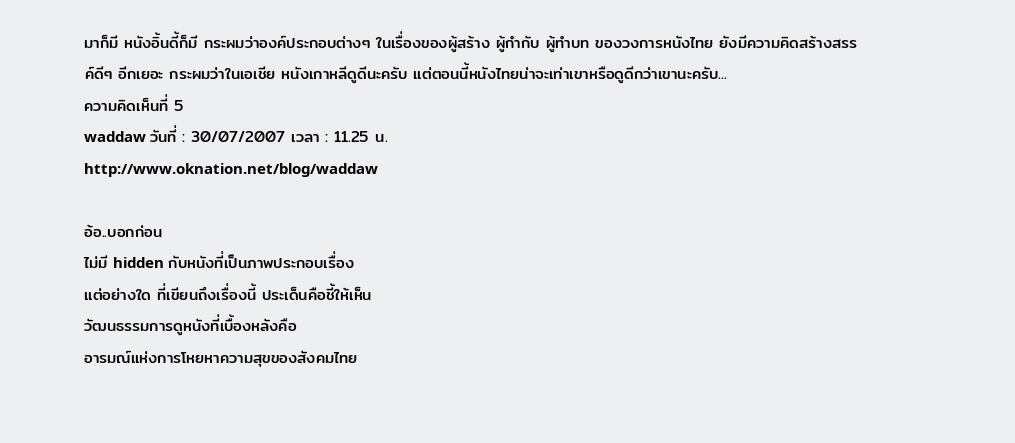มาก็มี หนังอิ้นดี้ก็มี กระผมว่าองค์ประกอบต่างๆ ในเรื่องของผู้สร้าง ผู้กำกับ ผู้ทำบท ของวงการหนังไทย ยังมีความคิดสร้างสรรค์ดีๆ อีกเยอะ กระผมว่าในเอเชีย หนังเกาหลีดูดีนะครับ แต่ตอนนี้หนังไทยน่าจะเท่าเขาหรือดูดีกว่าเขานะครับ...
ความคิดเห็นที่ 5
waddaw วันที่ : 30/07/2007 เวลา : 11.25 น.
http://www.oknation.net/blog/waddaw

อ้อ..บอกก่อน
ไม่มี hidden กับหนังที่เป็นภาพประกอบเรื่อง
แต่อย่างใด ที่เขียนถึงเรื่องนี้ ประเด็นคือชี้ให้เห็น
วัฒนธรรมการดูหนังที่เบื้องหลังคือ
อารมณ์แห่งการโหยหาความสุขของสังคมไทย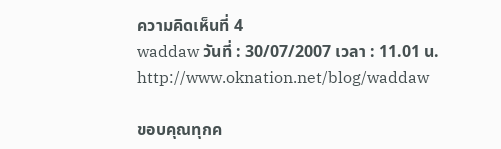ความคิดเห็นที่ 4
waddaw วันที่ : 30/07/2007 เวลา : 11.01 น.
http://www.oknation.net/blog/waddaw

ขอบคุณทุกค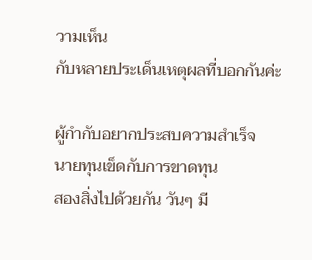วามเห็น
กับหลายประเด็นเหตุผลที่บอกกันค่ะ

ผู้กำกับอยากประสบความสำเร็จ
นายทุนเข็ดกับการขาดทุน
สองสิ่งไปด้วยกัน วันๆ มี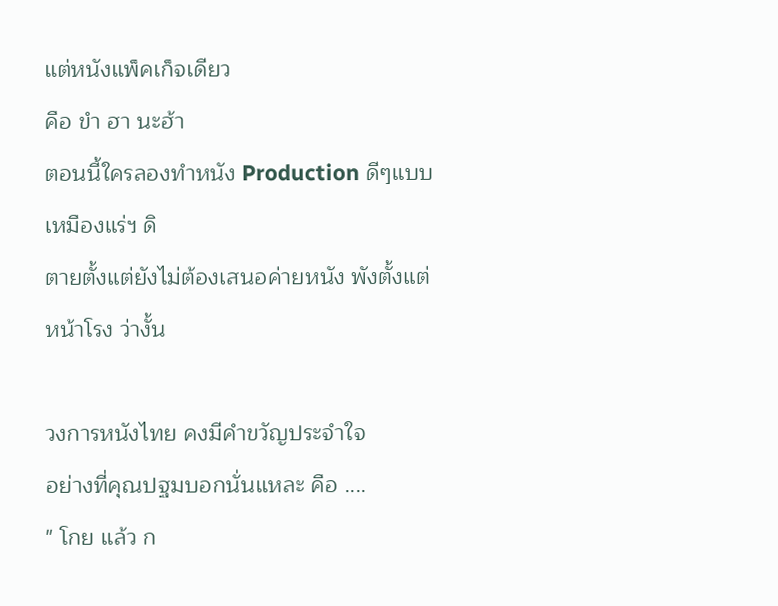แต่หนังแพ็คเก็จเดียว
คือ ขำ ฮา นะฮ้า
ตอนนี้ใครลองทำหนัง Production ดีๆแบบ เหมืองแร่ฯ ดิ
ตายตั้งแต่ยังไม่ต้องเสนอค่ายหนัง พังตั้งแต่หน้าโรง ว่างั้น

วงการหนังไทย คงมีคำขวัญประจำใจ
อย่างที่คุณปฐมบอกนั่นแหละ คือ ....
" โกย แล้ว ก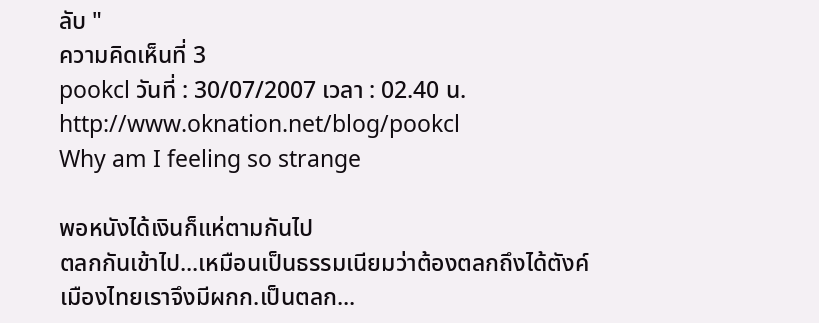ลับ "
ความคิดเห็นที่ 3
pookcl วันที่ : 30/07/2007 เวลา : 02.40 น.
http://www.oknation.net/blog/pookcl
Why am I feeling so strange

พอหนังได้เงินก็แห่ตามกันไป
ตลกกันเข้าไป...เหมือนเป็นธรรมเนียมว่าต้องตลกถึงได้ตังค์
เมืองไทยเราจึงมีผกก.เป็นตลก...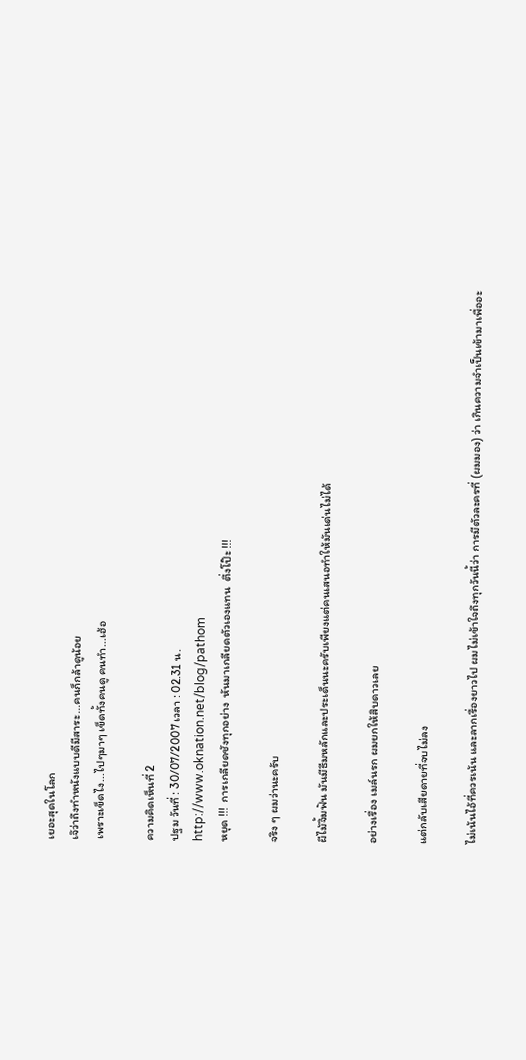เยอะสุดในโลก
เจ๊ว่าถึงทำหนังแบบดีมีสาระ...คนก็กล้าดูน้อย
เพราะเข็ดไง...ไปๆมาๆ เข็ดทั้งคนดู คนทำ...เฮ้อ

ความคิดเห็นที่ 2
ปฐม วันที่ : 30/07/2007 เวลา : 02.31 น.
http://www.oknation.net/blog/pathom
หยุด !!!  การเกลียดชังทุกอย่าง  หันมาเกลียดตัวเองแทน  ตึ่งโป๊ะ !!!

จริง ๆ ผมว่านะครับ

ผีไม้จิ้มฟัน มันมีธีมหลักและประเด็นนะครับเพียงแต่คนเสนอทำให้มันเด่นไม่ได้

อย่างเรื่อง เมล์นรก ผมยกให้สิบดาวเลย

แต่กลับเสียดายที่จบไม่ลง

ไม่เน้นไอ้ที่ควรเน้น และลากเรื่องยาวไป ผมไม่เข้าใจถึงทุกวันนี้ว่า การมีตัวละครที่ (ผมมอง) ว่า เกินความจำเป็นเข้ามาเพื่ออะ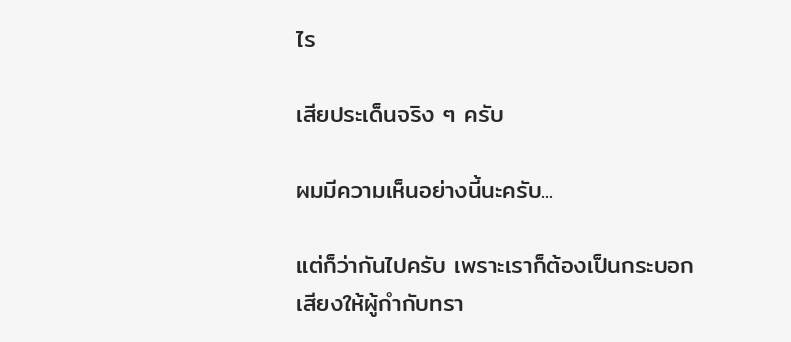ไร

เสียประเด็นจริง ๆ ครับ

ผมมีความเห็นอย่างนี้นะครับ...

แต่ก็ว่ากันไปครับ เพราะเราก็ต้องเป็นกระบอกเสียงให้ผู้กำกับทรา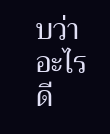บว่าอะไรดี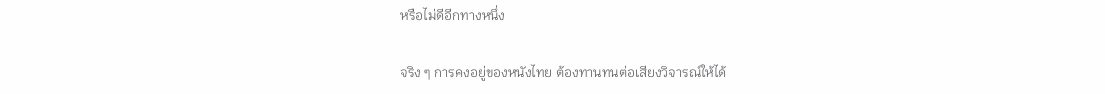หรือไม่ดีอีกทางหนึ่ง

จริง ๆ การคงอยู่ของหนังไทย ต้องทานทนต่อเสียงวิจารณ์ให้ได้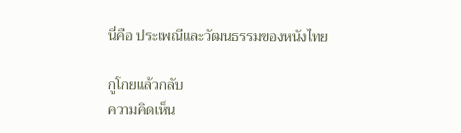นี่คือ ประเพณีและวัฒนธรรมของหนังไทย

กูโกยแล้วกลับ
ความคิดเห็น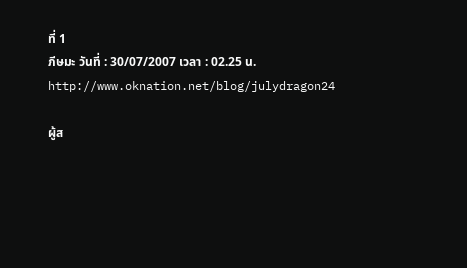ที่ 1
ภีษมะ วันที่ : 30/07/2007 เวลา : 02.25 น.
http://www.oknation.net/blog/julydragon24

ผู้ส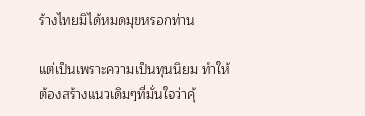ร้างไทยมิได้หมดมุขหรอกท่าน

แต่เป็นเพราะความเป็นทุนนิยม ทำให้ต้องสร้างแนวเดิมๆที่มั่นใจว่าคุ้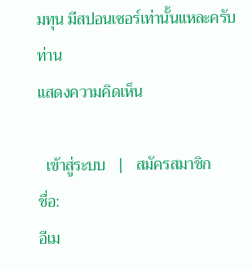มทุน มีสปอนเซอร์เท่านั้นแหละครับท่าน
แสดงความคิดเห็น

  เข้าสู่ระบบ   |   สมัครสมาชิก
ชื่อ:
อีเม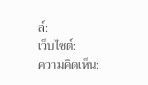ล์:
เว็บไซต์:
ความคิดเห็น: